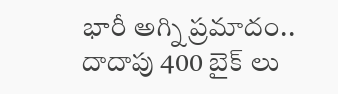భారీ అగ్ని ప్రమాదం.. దాదాపు 400 బైక్ లు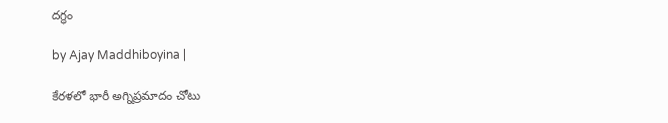దగ్ధం

by Ajay Maddhiboyina |

కేర‌ళ‌లో భారీ అగ్నిప్రమాదం చోటు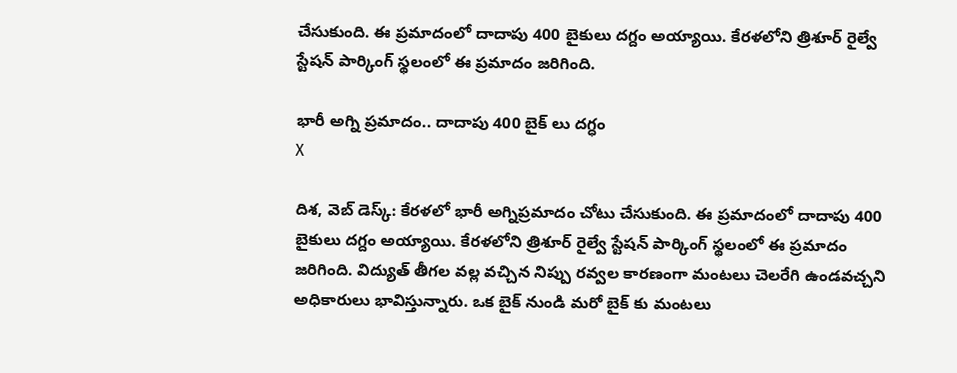చేసుకుంది. ఈ ప్ర‌మాదంలో దాదాపు 400 బైకులు ద‌గ్దం అయ్యాయి. కేర‌ళ‌లోని త్రిశూర్ రైల్వే స్టేష‌న్ పార్కింగ్ స్థ‌లంలో ఈ ప్ర‌మాదం జ‌రిగింది.

భారీ అగ్ని ప్రమాదం.. దాదాపు 400 బైక్ లు దగ్ధం
X

దిశ‌, వెబ్ డెస్క్: కేర‌ళ‌లో భారీ అగ్నిప్రమాదం చోటు చేసుకుంది. ఈ ప్ర‌మాదంలో దాదాపు 400 బైకులు ద‌గ్దం అయ్యాయి. కేర‌ళ‌లోని త్రిశూర్ రైల్వే స్టేష‌న్ పార్కింగ్ స్థ‌లంలో ఈ ప్ర‌మాదం జ‌రిగింది. విద్యుత్ తీగ‌ల వ‌ల్ల వ‌చ్చిన నిప్పు ర‌వ్వ‌ల కార‌ణంగా మంట‌లు చెల‌రేగి ఉండ‌వ‌చ్చ‌ని అధికారులు భావిస్తున్నారు. ఒక బైక్ నుండి మ‌రో బైక్ కు మంట‌లు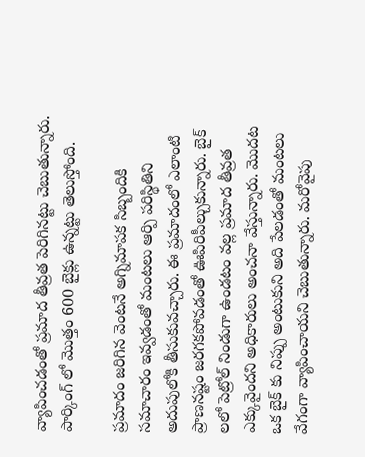వ్యాపించ‌డంతో ప్ర‌మాద తీవ్ర‌త పెరిగిన‌ట్టు చెబుతున్నారు. పార్కింగ్ లో మొత్తం 600 బైక్లు ఉన్న‌ట్టు తెలుస్తోంది.

ప్ర‌మాదం జ‌రిగిన వెంట‌నే అగ్నిమాప‌క సిబ్బందికి స‌మాచారం ఇవ్వ‌డంతో మంటలు ఆర్పి ప‌రిస్థితిని అదుపులోకి తీసుకువ‌చ్చారు. ఈ ప్ర‌మాదంలో ఎలాంటి ప్రాణ‌న‌ష్టం జ‌ర‌గ‌క‌పోవ‌డంతో ఊపిరిపీల్చుకున్నారు. బైక్ ల‌లో పెట్రోల్ నిండుగా ఉండ‌టం వ‌ల్ల ప్ర‌మాద తీవ్ర‌త ఎక్కువైంద‌ని అధికారులు అంచనా వేస్తున్నారు. మొద‌ట ఒక బైక్ కు నిప్పు అంటుకుని అది పేల‌డంతో మంట‌లు వేగంగా వ్యాపించాయ‌ని చెబుతున్నారు. మ‌రోవైపు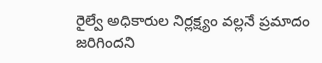రైల్వే అధికారుల నిర్లక్ష్యం వ‌ల్ల‌నే ప్ర‌మాదం జ‌రిగింద‌ని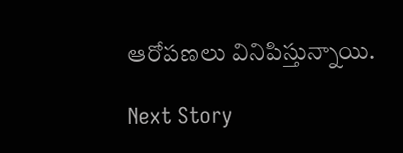ఆరోప‌ణ‌లు వినిపిస్తున్నాయి.

Next Story